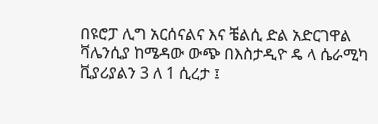በዩሮፓ ሊግ አርሰናልና እና ቼልሲ ድል አድርገዋል
ቫሌንሲያ ከሜዳው ውጭ በእስታዲዮ ዴ ላ ሴራሚካ ቪያሪያልን 3 ለ 1 ሲረታ ፤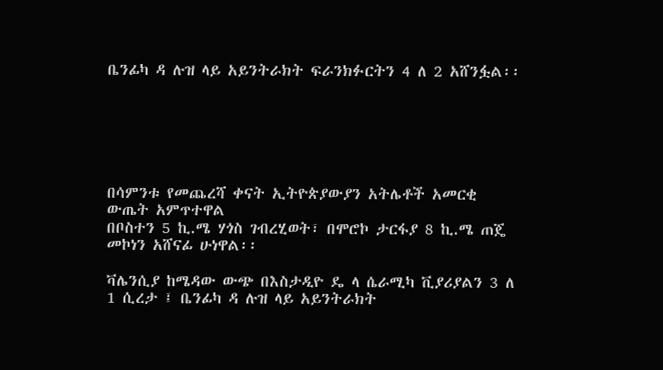ቤንፊካ ዳ ሉዝ ላይ አይንትራክት ፍራንክፉርትን 4 ለ 2 አሸንፏል፡፡






በሳምንቱ የመጨረሻ ቀናት ኢትዮጵያውያን አትሌቶች አመርቂ ውጤት አምጥተዋል
በቦስተን 5 ኪ.ሜ ሃጎስ ገብረሂወት፣ በሞሮኮ ታርፋያ 8 ኪ.ሜ ጠጄ መኮነን አሸናፊ ሁነዋል፡፡

ቫሌንሲያ ከሜዳው ውጭ በእስታዲዮ ዴ ላ ሴራሚካ ቪያሪያልን 3 ለ 1 ሲረታ ፤ ቤንፊካ ዳ ሉዝ ላይ አይንትራክት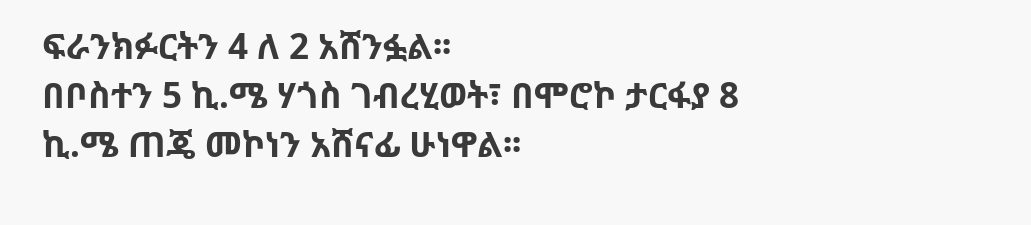ፍራንክፉርትን 4 ለ 2 አሸንፏል፡፡
በቦስተን 5 ኪ.ሜ ሃጎስ ገብረሂወት፣ በሞሮኮ ታርፋያ 8 ኪ.ሜ ጠጄ መኮነን አሸናፊ ሁነዋል፡፡